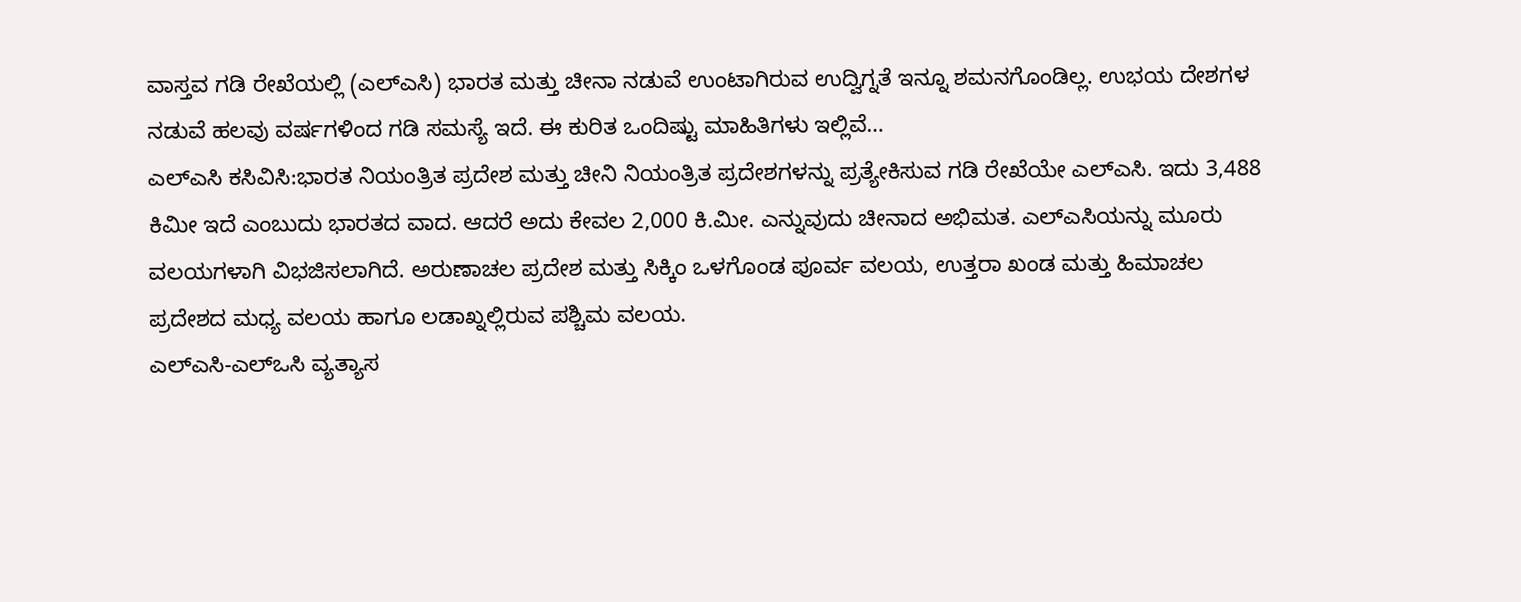ವಾಸ್ತವ ಗಡಿ ರೇಖೆಯಲ್ಲಿ (ಎಲ್ಎಸಿ) ಭಾರತ ಮತ್ತು ಚೀನಾ ನಡುವೆ ಉಂಟಾಗಿರುವ ಉದ್ವಿಗ್ನತೆ ಇನ್ನೂ ಶಮನಗೊಂಡಿಲ್ಲ. ಉಭಯ ದೇಶಗಳ ನಡುವೆ ಹಲವು ವರ್ಷಗಳಿಂದ ಗಡಿ ಸಮಸ್ಯೆ ಇದೆ. ಈ ಕುರಿತ ಒಂದಿಷ್ಟು ಮಾಹಿತಿಗಳು ಇಲ್ಲಿವೆ…
ಎಲ್ಎಸಿ ಕಸಿವಿಸಿ:ಭಾರತ ನಿಯಂತ್ರಿತ ಪ್ರದೇಶ ಮತ್ತು ಚೀನಿ ನಿಯಂತ್ರಿತ ಪ್ರದೇಶಗಳನ್ನು ಪ್ರತ್ಯೇಕಿಸುವ ಗಡಿ ರೇಖೆಯೇ ಎಲ್ಎಸಿ. ಇದು 3,488 ಕಿಮೀ ಇದೆ ಎಂಬುದು ಭಾರತದ ವಾದ. ಆದರೆ ಅದು ಕೇವಲ 2,000 ಕಿ.ಮೀ. ಎನ್ನುವುದು ಚೀನಾದ ಅಭಿಮತ. ಎಲ್ಎಸಿಯನ್ನು ಮೂರು ವಲಯಗಳಾಗಿ ವಿಭಜಿಸಲಾಗಿದೆ. ಅರುಣಾಚಲ ಪ್ರದೇಶ ಮತ್ತು ಸಿಕ್ಕಿಂ ಒಳಗೊಂಡ ಪೂರ್ವ ವಲಯ, ಉತ್ತರಾ ಖಂಡ ಮತ್ತು ಹಿಮಾಚಲ ಪ್ರದೇಶದ ಮಧ್ಯ ವಲಯ ಹಾಗೂ ಲಡಾಖ್ನಲ್ಲಿರುವ ಪಶ್ಚಿಮ ವಲಯ.
ಎಲ್ಎಸಿ-ಎಲ್ಒಸಿ ವ್ಯತ್ಯಾಸ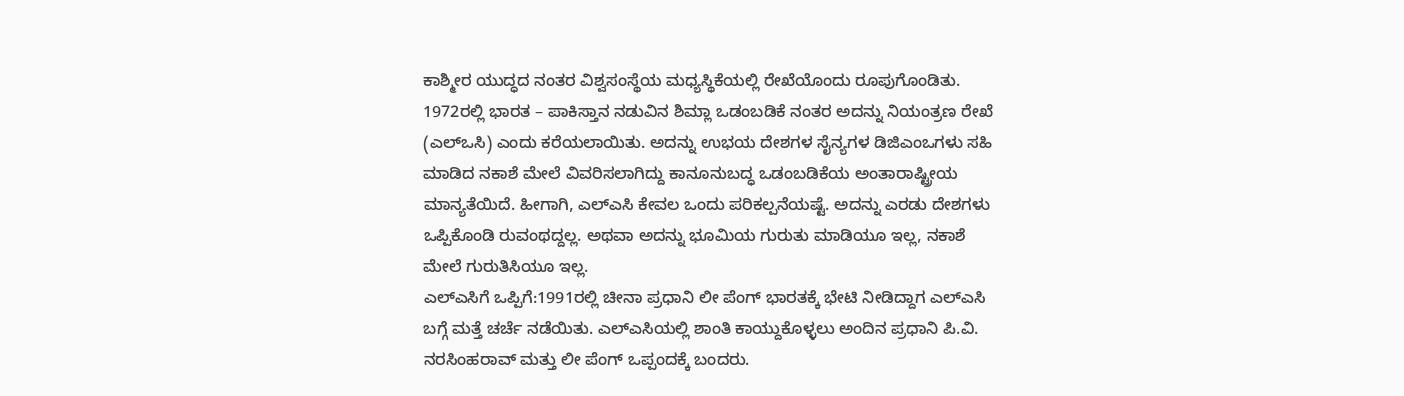ಕಾಶ್ಮೀರ ಯುದ್ಧದ ನಂತರ ವಿಶ್ವಸಂಸ್ಥೆಯ ಮಧ್ಯಸ್ಥಿಕೆಯಲ್ಲಿ ರೇಖೆಯೊಂದು ರೂಪುಗೊಂಡಿತು. 1972ರಲ್ಲಿ ಭಾರತ – ಪಾಕಿಸ್ತಾನ ನಡುವಿನ ಶಿಮ್ಲಾ ಒಡಂಬಡಿಕೆ ನಂತರ ಅದನ್ನು ನಿಯಂತ್ರಣ ರೇಖೆ (ಎಲ್ಒಸಿ) ಎಂದು ಕರೆಯಲಾಯಿತು. ಅದನ್ನು ಉಭಯ ದೇಶಗಳ ಸೈನ್ಯಗಳ ಡಿಜಿಎಂಒಗಳು ಸಹಿ ಮಾಡಿದ ನಕಾಶೆ ಮೇಲೆ ವಿವರಿಸಲಾಗಿದ್ದು ಕಾನೂನುಬದ್ಧ ಒಡಂಬಡಿಕೆಯ ಅಂತಾರಾಷ್ಟ್ರೀಯ ಮಾನ್ಯತೆಯಿದೆ. ಹೀಗಾಗಿ, ಎಲ್ಎಸಿ ಕೇವಲ ಒಂದು ಪರಿಕಲ್ಪನೆಯಷ್ಟೆ. ಅದನ್ನು ಎರಡು ದೇಶಗಳು ಒಪ್ಪಿಕೊಂಡಿ ರುವಂಥದ್ದಲ್ಲ. ಅಥವಾ ಅದನ್ನು ಭೂಮಿಯ ಗುರುತು ಮಾಡಿಯೂ ಇಲ್ಲ, ನಕಾಶೆ ಮೇಲೆ ಗುರುತಿಸಿಯೂ ಇಲ್ಲ.
ಎಲ್ಎಸಿಗೆ ಒಪ್ಪಿಗೆ:1991ರಲ್ಲಿ ಚೀನಾ ಪ್ರಧಾನಿ ಲೀ ಪೆಂಗ್ ಭಾರತಕ್ಕೆ ಭೇಟಿ ನೀಡಿದ್ದಾಗ ಎಲ್ಎಸಿ ಬಗ್ಗೆ ಮತ್ತೆ ಚರ್ಚೆ ನಡೆಯಿತು. ಎಲ್ಎಸಿಯಲ್ಲಿ ಶಾಂತಿ ಕಾಯ್ದುಕೊಳ್ಳಲು ಅಂದಿನ ಪ್ರಧಾನಿ ಪಿ.ವಿ. ನರಸಿಂಹರಾವ್ ಮತ್ತು ಲೀ ಪೆಂಗ್ ಒಪ್ಪಂದಕ್ಕೆ ಬಂದರು.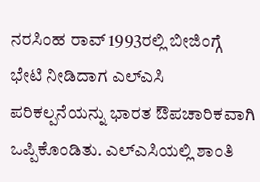ನರಸಿಂಹ ರಾವ್ 1993ರಲ್ಲಿ ಬೀಜಿಂಗ್ಗೆ ಭೇಟಿ ನೀಡಿದಾಗ ಎಲ್ಎಸಿ ಪರಿಕಲ್ಪನೆಯನ್ನು ಭಾರತ ಔಪಚಾರಿಕವಾಗಿ ಒಪ್ಪಿಕೊಂಡಿತು. ಎಲ್ಎಸಿಯಲ್ಲಿ ಶಾಂತಿ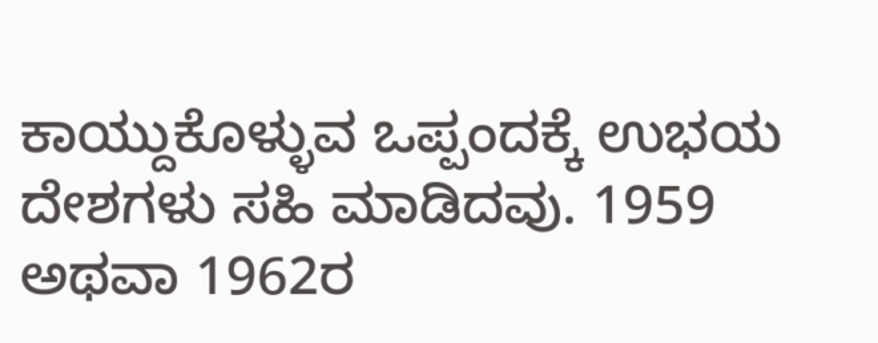ಕಾಯ್ದುಕೊಳ್ಳುವ ಒಪ್ಪಂದಕ್ಕೆ ಉಭಯ ದೇಶಗಳು ಸಹಿ ಮಾಡಿದವು. 1959 ಅಥವಾ 1962ರ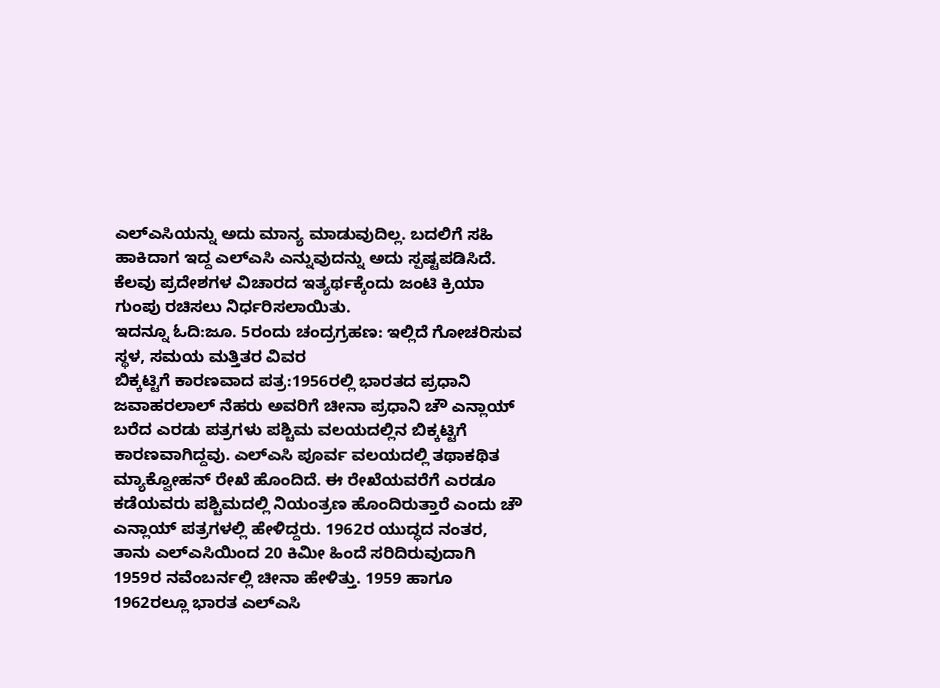ಎಲ್ಎಸಿಯನ್ನು ಅದು ಮಾನ್ಯ ಮಾಡುವುದಿಲ್ಲ. ಬದಲಿಗೆ ಸಹಿ ಹಾಕಿದಾಗ ಇದ್ದ ಎಲ್ಎಸಿ ಎನ್ನುವುದನ್ನು ಅದು ಸ್ಪಷ್ಟಪಡಿಸಿದೆ. ಕೆಲವು ಪ್ರದೇಶಗಳ ವಿಚಾರದ ಇತ್ಯರ್ಥಕ್ಕೆಂದು ಜಂಟಿ ಕ್ರಿಯಾ ಗುಂಪು ರಚಿಸಲು ನಿರ್ಧರಿಸಲಾಯಿತು.
ಇದನ್ನೂ ಓದಿ:ಜೂ. 5ರಂದು ಚಂದ್ರಗ್ರಹಣ: ಇಲ್ಲಿದೆ ಗೋಚರಿಸುವ ಸ್ಥಳ, ಸಮಯ ಮತ್ತಿತರ ವಿವರ
ಬಿಕ್ಕಟ್ಟಿಗೆ ಕಾರಣವಾದ ಪತ್ರ:1956ರಲ್ಲಿ ಭಾರತದ ಪ್ರಧಾನಿ ಜವಾಹರಲಾಲ್ ನೆಹರು ಅವರಿಗೆ ಚೀನಾ ಪ್ರಧಾನಿ ಚೌ ಎನ್ಲಾಯ್ ಬರೆದ ಎರಡು ಪತ್ರಗಳು ಪಶ್ಚಿಮ ವಲಯದಲ್ಲಿನ ಬಿಕ್ಕಟ್ಟಿಗೆ ಕಾರಣವಾಗಿದ್ದವು. ಎಲ್ಎಸಿ ಪೂರ್ವ ವಲಯದಲ್ಲಿ ತಥಾಕಥಿತ ಮ್ಯಾಕ್ವೋಹನ್ ರೇಖೆ ಹೊಂದಿದೆ. ಈ ರೇಖೆಯವರೆಗೆ ಎರಡೂ ಕಡೆಯವರು ಪಶ್ಚಿಮದಲ್ಲಿ ನಿಯಂತ್ರಣ ಹೊಂದಿರುತ್ತಾರೆ ಎಂದು ಚೌ ಎನ್ಲಾಯ್ ಪತ್ರಗಳಲ್ಲಿ ಹೇಳಿದ್ದರು. 1962ರ ಯುದ್ಧದ ನಂತರ, ತಾನು ಎಲ್ಎಸಿಯಿಂದ 20 ಕಿಮೀ ಹಿಂದೆ ಸರಿದಿರುವುದಾಗಿ 1959ರ ನವೆಂಬರ್ನಲ್ಲಿ ಚೀನಾ ಹೇಳಿತ್ತು. 1959 ಹಾಗೂ 1962ರಲ್ಲೂ ಭಾರತ ಎಲ್ಎಸಿ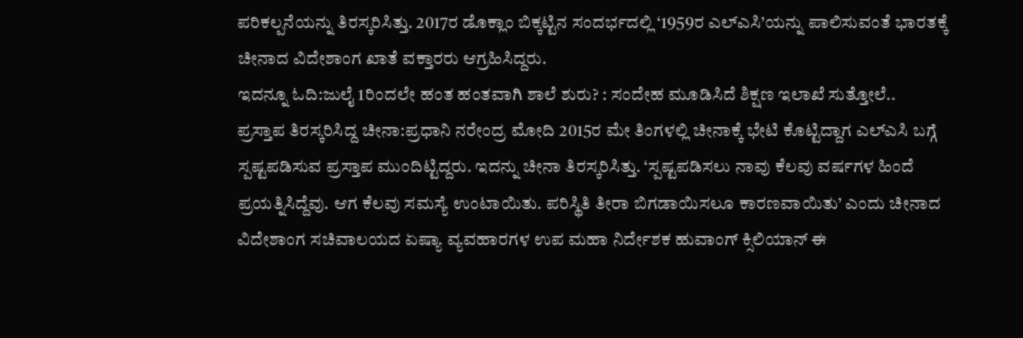ಪರಿಕಲ್ಪನೆಯನ್ನು ತಿರಸ್ಕರಿಸಿತ್ತು. 2017ರ ಡೊಕ್ಲಾಂ ಬಿಕ್ಕಟ್ಟಿನ ಸಂದರ್ಭದಲ್ಲಿ ‘1959ರ ಎಲ್ಎಸಿ’ಯನ್ನು ಪಾಲಿಸುವಂತೆ ಭಾರತಕ್ಕೆ ಚೀನಾದ ವಿದೇಶಾಂಗ ಖಾತೆ ವಕ್ತಾರರು ಆಗ್ರಹಿಸಿದ್ದರು.
ಇದನ್ನೂ ಓದಿ:ಜುಲೈ 1ರಿಂದಲೇ ಹಂತ ಹಂತವಾಗಿ ಶಾಲೆ ಶುರು? : ಸಂದೇಹ ಮೂಡಿಸಿದೆ ಶಿಕ್ಷಣ ಇಲಾಖೆ ಸುತ್ತೋಲೆ..
ಪ್ರಸ್ತಾಪ ತಿರಸ್ಕರಿಸಿದ್ದ ಚೀನಾ:ಪ್ರಧಾನಿ ನರೇಂದ್ರ ಮೋದಿ 2015ರ ಮೇ ತಿಂಗಳಲ್ಲಿ ಚೀನಾಕ್ಕೆ ಭೇಟಿ ಕೊಟ್ಟಿದ್ದಾಗ ಎಲ್ಎಸಿ ಬಗ್ಗೆ ಸ್ಪಷ್ಟಪಡಿಸುವ ಪ್ರಸ್ತಾಪ ಮುಂದಿಟ್ಟಿದ್ದರು. ಇದನ್ನು ಚೀನಾ ತಿರಸ್ಕರಿಸಿತ್ತು. ‘ಸ್ಪಷ್ಟಪಡಿಸಲು ನಾವು ಕೆಲವು ವರ್ಷಗಳ ಹಿಂದೆ ಪ್ರಯತ್ನಿಸಿದ್ದೆವು. ಆಗ ಕೆಲವು ಸಮಸ್ಯೆ ಉಂಟಾಯಿತು. ಪರಿಸ್ಥಿತಿ ತೀರಾ ಬಿಗಡಾಯಿಸಲೂ ಕಾರಣವಾಯಿತು’ ಎಂದು ಚೀನಾದ ವಿದೇಶಾಂಗ ಸಚಿವಾಲಯದ ಏಷ್ಯಾ ವ್ಯವಹಾರಗಳ ಉಪ ಮಹಾ ನಿರ್ದೇಶಕ ಹುವಾಂಗ್ ಕ್ಸಿಲಿಯಾನ್ ಈ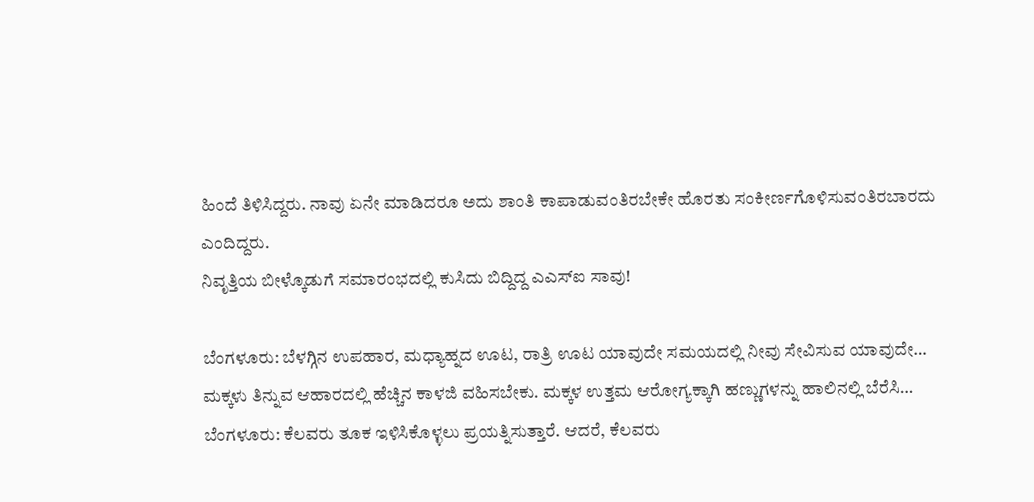ಹಿಂದೆ ತಿಳಿಸಿದ್ದರು. ನಾವು ಏನೇ ಮಾಡಿದರೂ ಅದು ಶಾಂತಿ ಕಾಪಾಡುವಂತಿರಬೇಕೇ ಹೊರತು ಸಂಕೀರ್ಣಗೊಳಿಸುವಂತಿರಬಾರದು ಎಂದಿದ್ದರು.
ನಿವೃತ್ತಿಯ ಬೀಳ್ಕೊಡುಗೆ ಸಮಾರಂಭದಲ್ಲಿ ಕುಸಿದು ಬಿದ್ದಿದ್ದ ಎಎಸ್‌ಐ ಸಾವು!

ಬೆಂಗಳೂರು: ಬೆಳಗ್ಗಿನ ಉಪಹಾರ, ಮಧ್ಯಾಹ್ನದ ಊಟ, ರಾತ್ರಿ ಊಟ ಯಾವುದೇ ಸಮಯದಲ್ಲಿ ನೀವು ಸೇವಿಸುವ ಯಾವುದೇ…
ಮಕ್ಕಳು ತಿನ್ನುವ ಆಹಾರದಲ್ಲಿ ಹೆಚ್ಚಿನ ಕಾಳಜಿ ವಹಿಸಬೇಕು. ಮಕ್ಕಳ ಉತ್ತಮ ಆರೋಗ್ಯಕ್ಕಾಗಿ ಹಣ್ಣುಗಳನ್ನು ಹಾಲಿನಲ್ಲಿ ಬೆರೆಸಿ…
ಬೆಂಗಳೂರು: ಕೆಲವರು ತೂಕ ಇಳಿಸಿಕೊಳ್ಳಲು ಪ್ರಯತ್ನಿಸುತ್ತಾರೆ. ಆದರೆ, ಕೆಲವರು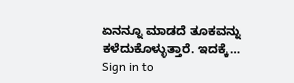ಏನನ್ನೂ ಮಾಡದೆ ತೂಕವನ್ನು ಕಳೆದುಕೊಳ್ಳುತ್ತಾರೆ. ಇದಕ್ಕೆ…
Sign in to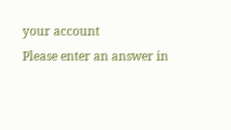your account
Please enter an answer in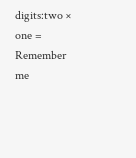digits:two × one =
Remember me